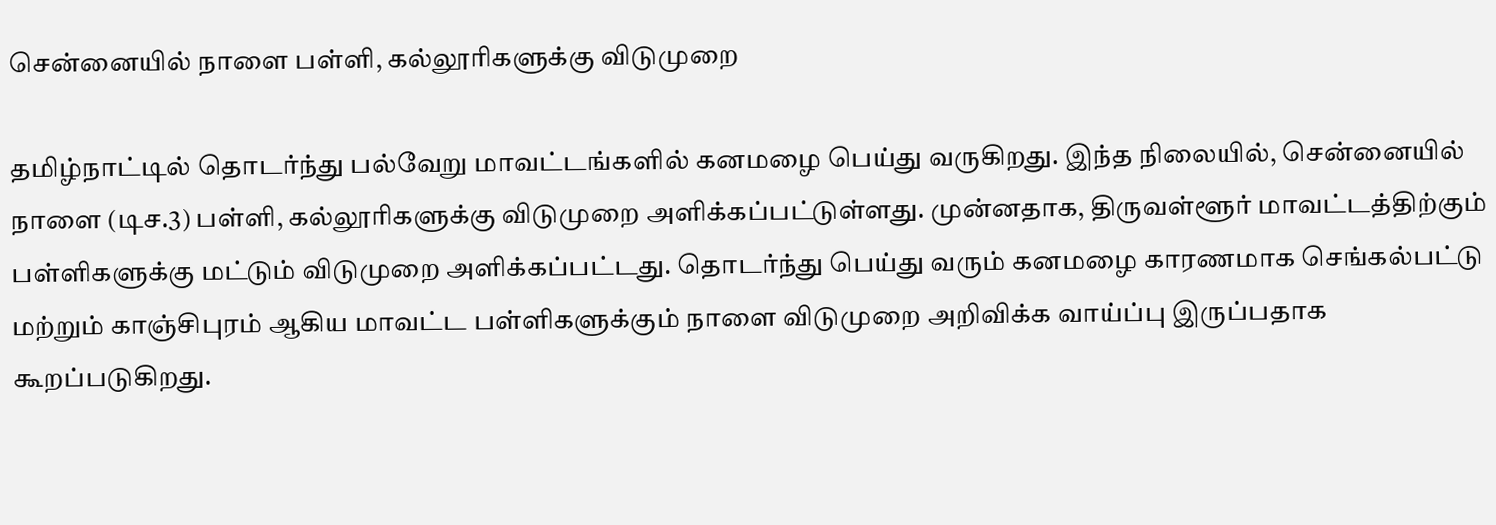சென்னையில் நாளை பள்ளி, கல்லூரிகளுக்கு விடுமுறை

தமிழ்நாட்டில் தொடர்ந்து பல்வேறு மாவட்டங்களில் கனமழை பெய்து வருகிறது. இந்த நிலையில், சென்னையில் நாளை (டிச.3) பள்ளி, கல்லூரிகளுக்கு விடுமுறை அளிக்கப்பட்டுள்ளது. முன்னதாக, திருவள்ளூர் மாவட்டத்திற்கும் பள்ளிகளுக்கு மட்டும் விடுமுறை அளிக்கப்பட்டது. தொடர்ந்து பெய்து வரும் கனமழை காரணமாக செங்கல்பட்டு மற்றும் காஞ்சிபுரம் ஆகிய மாவட்ட பள்ளிகளுக்கும் நாளை விடுமுறை அறிவிக்க வாய்ப்பு இருப்பதாக கூறப்படுகிறது.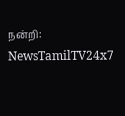நன்றி: NewsTamilTV24x7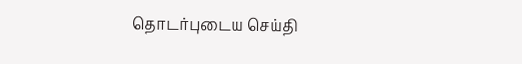தொடர்புடைய செய்தி